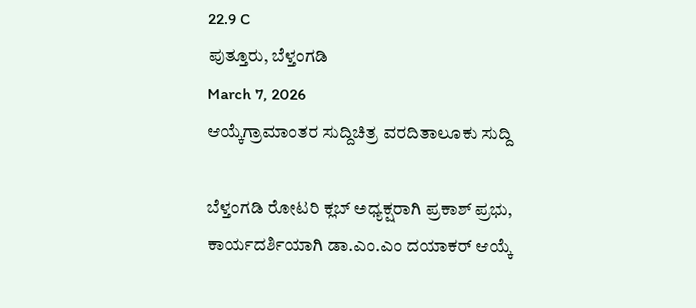22.9 C
ಪುತ್ತೂರು, ಬೆಳ್ತಂಗಡಿ
March 7, 2026
ಆಯ್ಕೆಗ್ರಾಮಾಂತರ ಸುದ್ದಿಚಿತ್ರ ವರದಿತಾಲೂಕು ಸುದ್ದಿ

ಬೆಳ್ತಂಗಡಿ ರೋಟರಿ ಕ್ಲಬ್ ಅಧ್ಯಕ್ಷರಾಗಿ ಪ್ರಕಾಶ್ ಪ್ರಭು, ಕಾರ್ಯದರ್ಶಿಯಾಗಿ ಡಾ.ಎಂ.ಎಂ ದಯಾಕರ್ ಆಯ್ಕೆ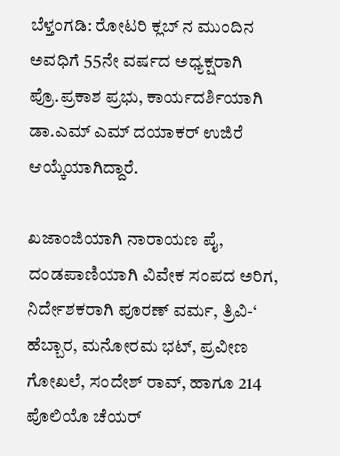ಬೆಳ್ತಂಗಡಿ: ರೋಟರಿ ಕ್ಲಬ್ ನ ಮುಂದಿನ ಅವಧಿಗೆ 55ನೇ ವರ್ಷದ ಅಧ್ಯಕ್ಷರಾಗಿ ಪ್ರೊ.ಪ್ರಕಾಶ ಪ್ರಭು, ಕಾರ್ಯದರ್ಶಿಯಾಗಿ ಡಾ.ಎಮ್ ಎಮ್ ದಯಾಕರ್ ಉಜಿರೆ ಆಯ್ಕೆಯಾಗಿದ್ದಾರೆ.

ಖಜಾಂಜಿಯಾಗಿ ನಾರಾಯಣ ಪೈ, ದಂಡಪಾಣಿಯಾಗಿ ವಿವೇಕ ಸಂಪದ ಅರಿಗ, ನಿರ್ದೇಶಕರಾಗಿ ಪೂರಣ್ ವರ್ಮ, ತ್ರಿವಿ-‘ ಹೆಬ್ಬಾರ, ಮನೋರಮ ಭಟ್, ಪ್ರವೀಣ ಗೋಖಲೆ, ಸಂದೇಶ್ ರಾವ್, ಹಾಗೂ 214 ಪೊಲಿಯೊ ಚೆಯರ್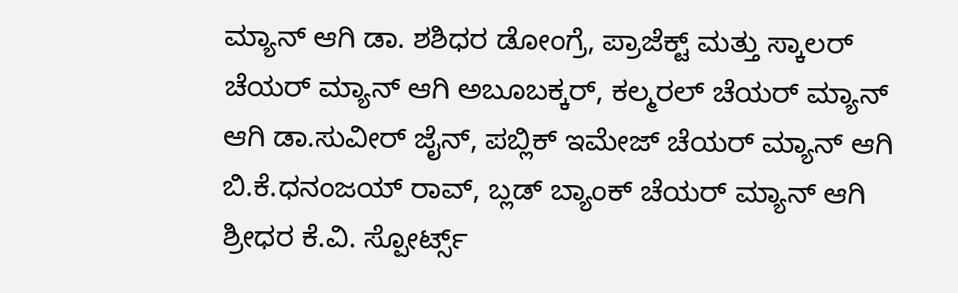ಮ್ಯಾನ್ ಆಗಿ ಡಾ. ಶಶಿಧರ ಡೋಂಗ್ರೆ, ಪ್ರಾಜೆಕ್ಟ್‌ ಮತ್ತು ಸ್ಕಾಲರ್ ಚೆಯರ್ ಮ್ಯಾನ್ ಆಗಿ ಅಬೂಬಕ್ಕರ್, ಕಲ್ಮರಲ್ ಚೆಯರ್ ಮ್ಯಾನ್ ಆಗಿ ಡಾ.ಸುವೀರ್ ಜೈನ್, ಪಬ್ಲಿಕ್ ಇಮೇಜ್ ಚೆಯರ್ ಮ್ಯಾನ್ ಆಗಿ ಬಿ.ಕೆ.ಧನಂಜಯ್ ರಾವ್, ಬ್ಲಡ್ ಬ್ಯಾಂಕ್ ಚೆಯರ್ ಮ್ಯಾನ್ ಆಗಿ ಶ್ರೀಧರ ಕೆ.ವಿ. ಸ್ಪೋರ್ಟ್ಸ್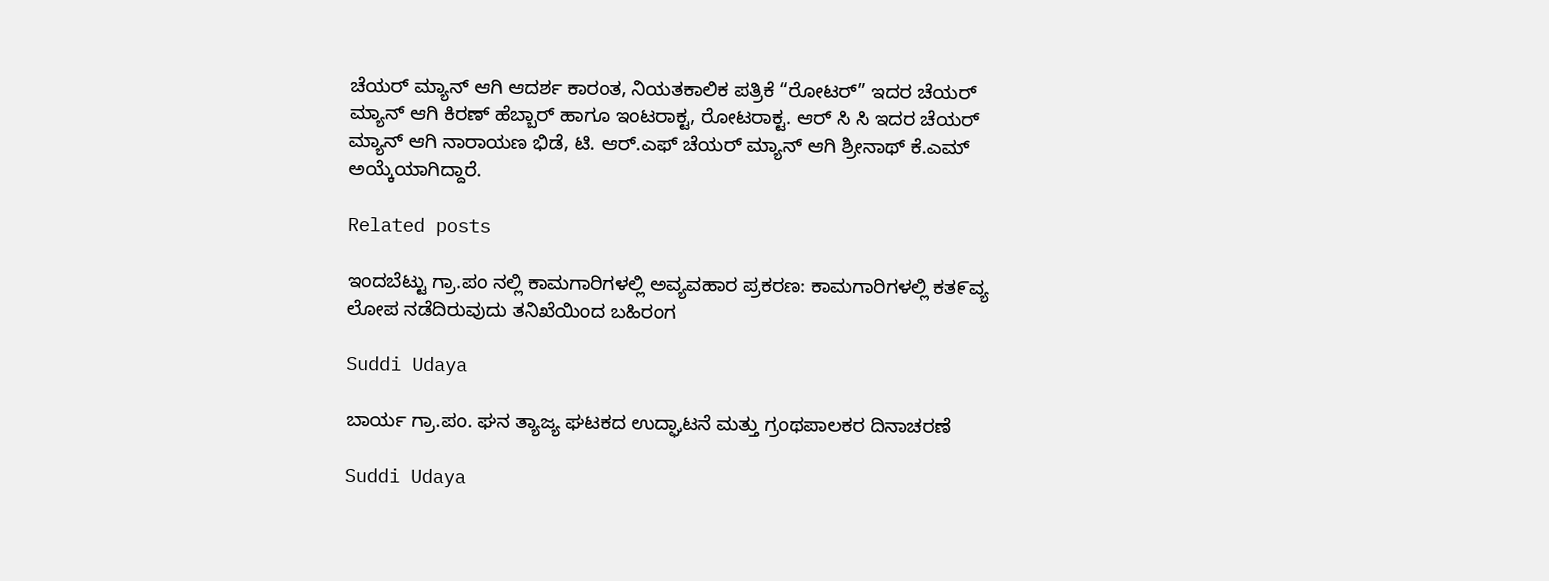ಚೆಯರ್ ಮ್ಯಾನ್ ಆಗಿ ಆದರ್ಶ ಕಾರಂತ, ನಿಯತಕಾಲಿಕ ಪತ್ರಿಕೆ “ರೋಟರ್” ಇದರ ಚೆಯರ್ ಮ್ಯಾನ್ ಆಗಿ ಕಿರಣ್ ಹೆಬ್ಬಾರ್ ಹಾಗೂ ಇಂಟರಾಕ್ಟ, ರೋಟರಾಕ್ಟ. ಆರ್ ಸಿ ಸಿ ಇದರ ಚೆಯರ್ ಮ್ಯಾನ್ ಆಗಿ ನಾರಾಯಣ ಭಿಡೆ, ಟಿ. ಆರ್.ಎಫ್ ಚೆಯರ್ ಮ್ಯಾನ್ ಆಗಿ ಶ್ರೀನಾಥ್ ಕೆ.ಎಮ್ ಅಯ್ಕೆಯಾಗಿದ್ದಾರೆ.

Related posts

ಇಂದಬೆಟ್ಟು ಗ್ರಾ.ಪಂ ನಲ್ಲಿ ಕಾಮಗಾರಿಗಳಲ್ಲಿ ಅವ್ಯವಹಾರ ಪ್ರಕರಣ: ಕಾಮಗಾರಿಗಳಲ್ಲಿ ಕತ೯ವ್ಯ ಲೋಪ ನಡೆದಿರುವುದು ತನಿಖೆಯಿಂದ ಬಹಿರಂಗ

Suddi Udaya

ಬಾರ್ಯ ಗ್ರಾ.ಪಂ. ಘನ ತ್ಯಾಜ್ಯ ಘಟಕದ ಉದ್ಘಾಟನೆ ಮತ್ತು ಗ್ರಂಥಪಾಲಕರ ದಿನಾಚರಣೆ

Suddi Udaya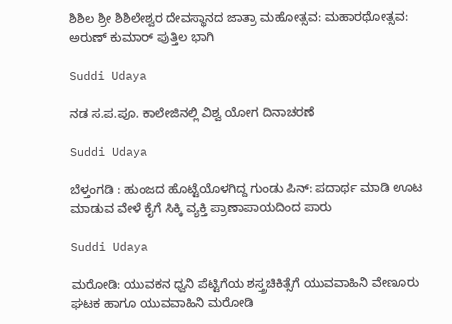ಶಿಶಿಲ ಶ್ರೀ ಶಿಶಿಲೇಶ್ವರ ದೇವಸ್ಥಾನದ ಜಾತ್ರಾ ಮಹೋತ್ಸವ: ಮಹಾರಥೋತ್ಸವ: ಅರುಣ್ ಕುಮಾರ್ ಪುತ್ತಿಲ ಭಾಗಿ

Suddi Udaya

ನಡ ಸ.ಪ.ಪೂ. ಕಾಲೇಜಿನಲ್ಲಿ ವಿಶ್ವ ಯೋಗ ದಿನಾಚರಣೆ

Suddi Udaya

ಬೆಳ್ತಂಗಡಿ : ಹುಂಜದ ಹೊಟ್ಟೆಯೊಳಗಿದ್ದ ಗುಂಡು ಪಿನ್: ಪದಾರ್ಥ ಮಾಡಿ ಊಟ ಮಾಡುವ ವೇಳೆ ಕೈಗೆ ಸಿಕ್ಕಿ ವ್ಯಕ್ತಿ ಪ್ರಾಣಾಪಾಯದಿಂದ ಪಾರು

Suddi Udaya

ಮರೋಡಿ: ಯುವಕನ ಧ್ವನಿ ಪೆಟ್ಟಿಗೆಯ ಶಸ್ತ್ರಚಿಕಿತ್ಸೆಗೆ ಯುವವಾಹಿನಿ ವೇಣೂರು ಘಟಕ ಹಾಗೂ ಯುವವಾಹಿನಿ ಮರೋಡಿ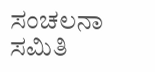ಸಂಚಲನಾ ಸಮಿತಿ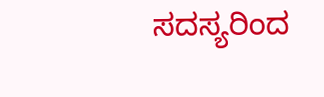ಸದಸ್ಯರಿಂದ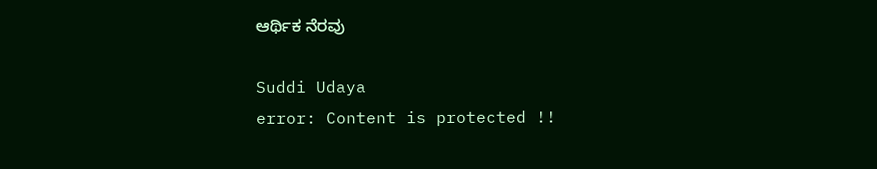ಆರ್ಥಿಕ ನೆರವು

Suddi Udaya
error: Content is protected !!